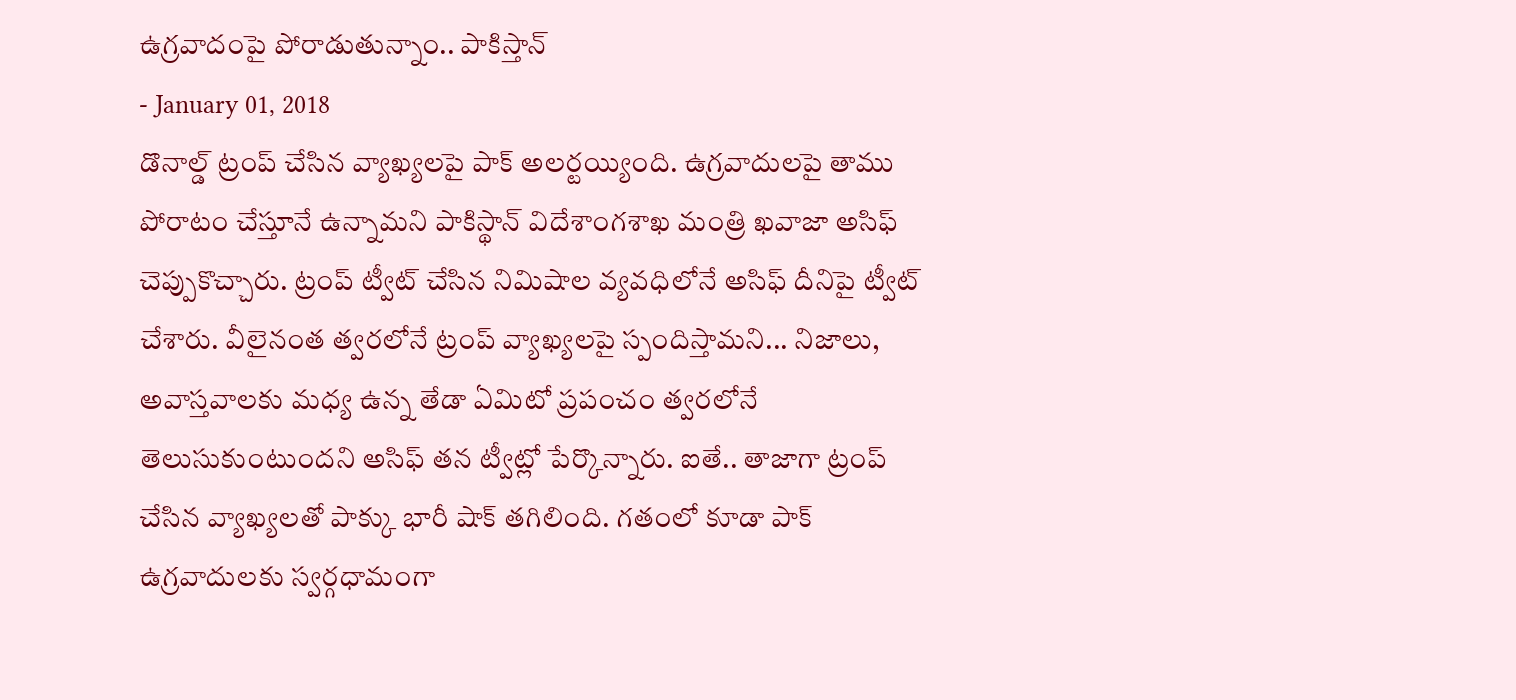ఉగ్రవాదంపై పోరాడుతున్నాం.. పాకిస్తాన్
- January 01, 2018
డొనాల్డ్ ట్రంప్ చేసిన వ్యాఖ్యలపై పాక్ అలర్టయ్యింది. ఉగ్రవాదులపై తాము పోరాటం చేస్తూనే ఉన్నామని పాకిస్థాన్ విదేశాంగశాఖ మంత్రి ఖవాజా అసిఫ్ చెప్పుకొచ్చారు. ట్రంప్ ట్వీట్ చేసిన నిమిషాల వ్యవధిలోనే అసిఫ్ దీనిపై ట్వీట్ చేశారు. వీలైనంత త్వరలోనే ట్రంప్ వ్యాఖ్యలపై స్పందిస్తామని... నిజాలు, అవాస్తవాలకు మధ్య ఉన్న తేడా ఏమిటో ప్రపంచం త్వరలోనే తెలుసుకుంటుందని అసిఫ్ తన ట్వీట్లో పేర్కొన్నారు. ఐతే.. తాజాగా ట్రంప్ చేసిన వ్యాఖ్యలతో పాక్కు భారీ షాక్ తగిలింది. గతంలో కూడా పాక్ ఉగ్రవాదులకు స్వర్గధామంగా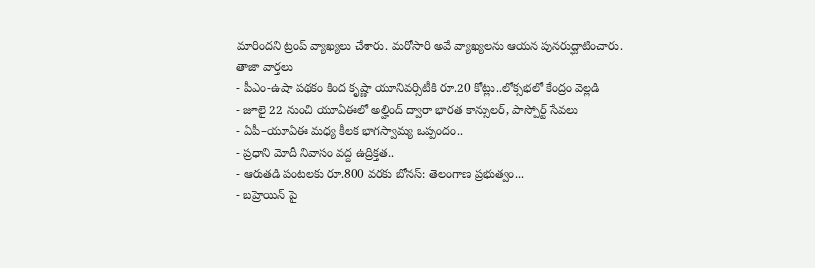మారిందని ట్రంప్ వ్యాఖ్యలు చేశారు. మరోసారి అవే వ్యాఖ్యలను ఆయన పునరుద్ఘాటించారు.
తాజా వార్తలు
- పీఎం-ఉషా పథకం కింద కృష్ణా యూనివర్సిటీకి రూ.20 కోట్లు..లోక్సభలో కేంద్రం వెల్లడి
- జూలై 22 నుంచి యూఏఈలో అల్హింద్ ద్వారా భారత కాన్సులర్, పాస్పోర్ట్ సేవలు
- ఏపీ–యూఏఈ మధ్య కీలక భాగస్వామ్య ఒప్పందం..
- ప్రధాని మోదీ నివాసం వద్ద ఉద్రిక్తత..
- ఆరుతడి పంటలకు రూ.800 వరకు బోనస్: తెలంగాణ ప్రభుత్వం...
- బహ్రెయిన్ పై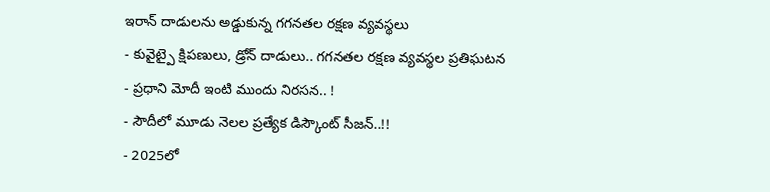ఇరాన్ దాడులను అడ్డుకున్న గగనతల రక్షణ వ్యవస్థలు
- కువైట్పై క్షిపణులు, డ్రోన్ దాడులు.. గగనతల రక్షణ వ్యవస్థల ప్రతిఘటన
- ప్రధాని మోదీ ఇంటి ముందు నిరసన.. !
- సౌదీలో మూడు నెలల ప్రత్యేక డిస్కౌంట్ సీజన్..!!
- 2025లో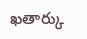ఖతార్కు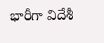భారీగా విదేశీ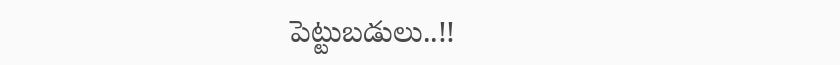పెట్టుబడులు..!!